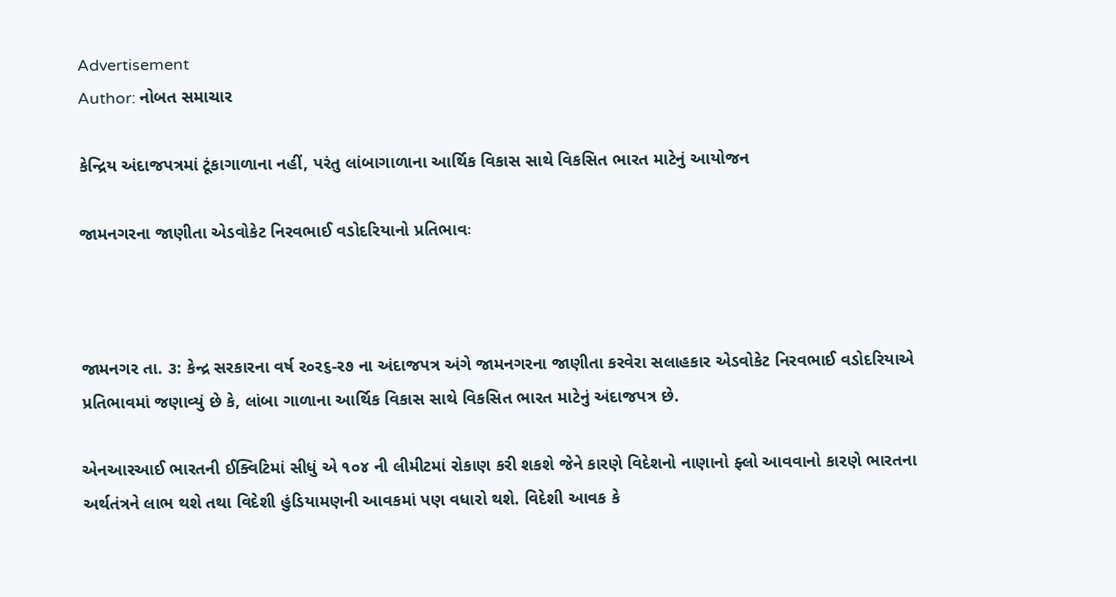Advertisement
Author: નોબત સમાચાર

કેન્દ્રિય અંદાજપત્રમાં ટૂંકાગાળાના નહીં, પરંતુ લાંબાગાળાના આર્થિક વિકાસ સાથે વિકસિત ભારત માટેનું આયોજન

જામનગરના જાણીતા એડવોકેટ નિરવભાઈ વડોદરિયાનો પ્રતિભાવઃ



જામનગર તા. ૩: કેન્દ્ર સરકારના વર્ષ ર૦ર૬-ર૭ ના અંદાજપત્ર અંગે જામનગરના જાણીતા કરવેરા સલાહકાર એડવોકેટ નિરવભાઈ વડોદરિયાએ પ્રતિભાવમાં જણાવ્યું છે કે, લાંબા ગાળાના આર્થિક વિકાસ સાથે વિકસિત ભારત માટેનું અંદાજપત્ર છે.

એનઆરઆઈ ભારતની ઈક્વિટિમાં સીધું એ ૧૦૪ ની લીમીટમાં રોકાણ કરી શકશે જેને કારણે વિદેશનો નાણાનો ફ્લો આવવાનો કારણે ભારતના અર્થતંત્રને લાભ થશે તથા વિદેશી હુંડિયામણની આવકમાં પણ વધારો થશે. વિદેશી આવક કે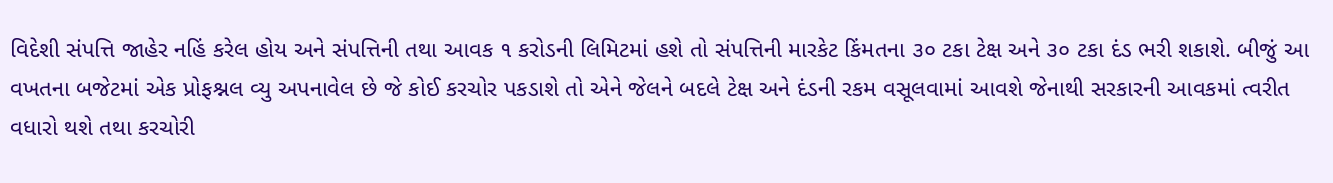વિદેશી સંપત્તિ જાહેર નહિં કરેલ હોય અને સંપત્તિની તથા આવક ૧ કરોડની લિમિટમાં હશે તો સંપત્તિની મારકેટ કિંમતના ૩૦ ટકા ટેક્ષ અને ૩૦ ટકા દંડ ભરી શકાશે. બીજું આ વખતના બજેટમાં એક પ્રોફશ્નલ વ્યુ અપનાવેલ છે જે કોઈ કરચોર પકડાશે તો એને જેલને બદલે ટેક્ષ અને દંડની રકમ વસૂલવામાં આવશે જેનાથી સરકારની આવકમાં ત્વરીત વધારો થશે તથા કરચોરી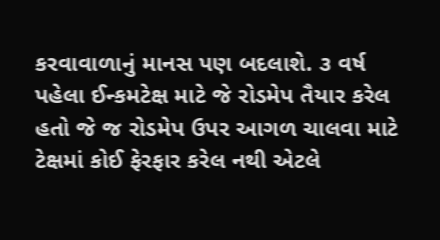કરવાવાળાનું માનસ પણ બદલાશે. ૩ વર્ષ પહેલા ઈન્કમટેક્ષ માટે જે રોડમેપ તૈયાર કરેલ હતો જે જ રોડમેપ ઉપર આગળ ચાલવા માટે ટેક્ષમાં કોઈ ફેરફાર કરેલ નથી એટલે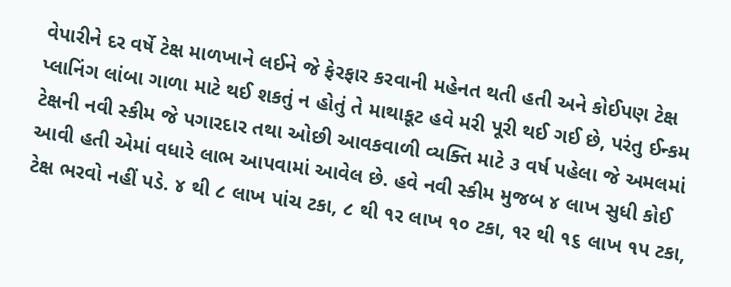વેપારીને દર વર્ષે ટેક્ષ માળખાને લઈને જે ફેરફાર કરવાની મહેનત થતી હતી અને કોઈપણ ટેક્ષ પ્લાનિંગ લાંબા ગાળા માટે થઈ શકતું ન હોતું તે માથાકૂટ હવે મરી પૂરી થઈ ગઈ છે, પરંતુ ઈન્કમ ટેક્ષની નવી સ્કીમ જે પગારદાર તથા ઓછી આવકવાળી વ્યક્તિ માટે ૩ વર્ષ પહેલા જે અમલમાં આવી હતી એમાં વધારે લાભ આપવામાં આવેલ છે. હવે નવી સ્કીમ મુજબ ૪ લાખ સુધી કોઈ ટેક્ષ ભરવો નહીં પડે. ૪ થી ૮ લાખ પાંચ ટકા, ૮ થી ૧ર લાખ ૧૦ ટકા, ૧ર થી ૧૬ લાખ ૧પ ટકા,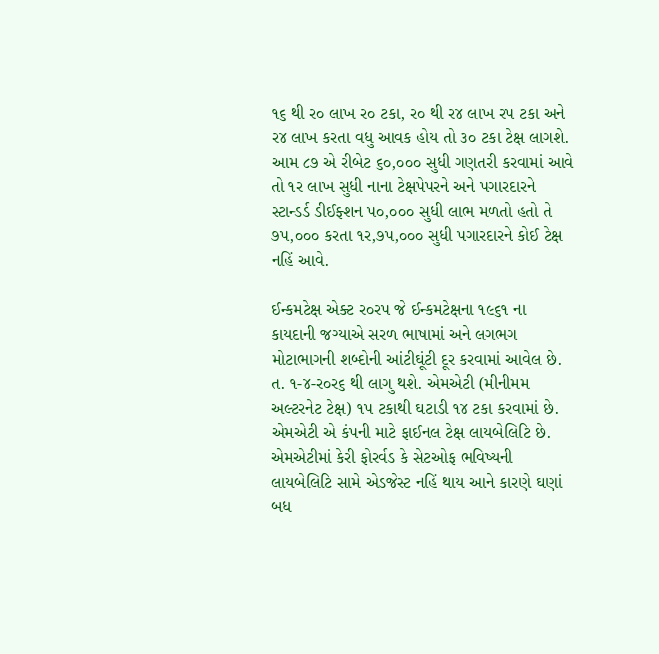૧૬ થી ર૦ લાખ ર૦ ટકા, ર૦ થી ર૪ લાખ રપ ટકા અને ર૪ લાખ કરતા વધુ આવક હોય તો ૩૦ ટકા ટેક્ષ લાગશે. આમ ૮૭ એ રીબેટ ૬૦,૦૦૦ સુધી ગણતરી કરવામાં આવે તો ૧ર લાખ સુધી નાના ટેક્ષપેપરને અને પગારદારને સ્ટાન્ડર્ડ ડીઈફ્શન પ૦,૦૦૦ સુધી લાભ મળતો હતો તે ૭પ,૦૦૦ કરતા ૧ર,૭પ,૦૦૦ સુધી પગારદારને કોઈ ટેક્ષ નહિં આવે.

ઈન્કમટેક્ષ એક્ટ ર૦રપ જે ઈન્કમટેક્ષના ૧૯૬૧ ના કાયદાની જગ્યાએ સરળ ભાષામાં અને લગભગ મોટાભાગની શબ્દોની આંટીઘૂંટી દૂર કરવામાં આવેલ છે. ત. ૧-૪-ર૦ર૬ થી લાગુ થશે. એમએટી (મીનીમમ અલ્ટરનેટ ટેક્ષ) ૧પ ટકાથી ઘટાડી ૧૪ ટકા કરવામાં છે. એમએટી એ કંપની માટે ફાઈનલ ટેક્ષ લાયબેલિટિ છે. એમએટીમાં કેરી ફોરર્વડ કે સેટઓફ ભવિષ્યની લાયબેલિટિ સામે એડજેસ્ટ નહિં થાય આને કારણે ઘણાં બધ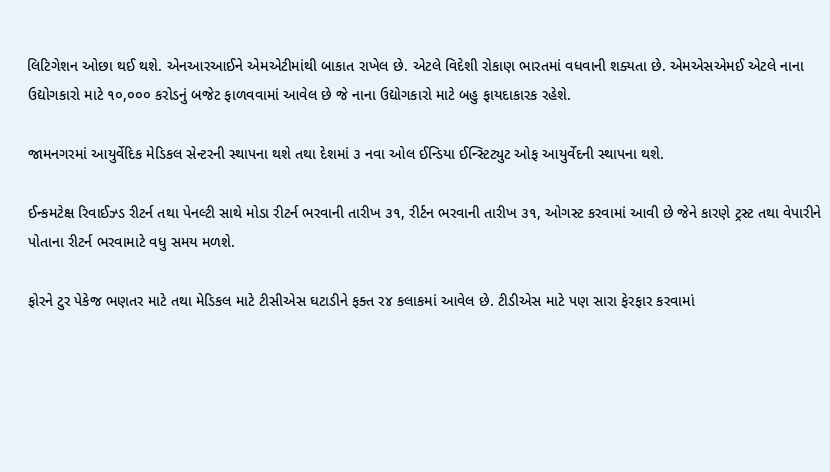લિટિગેશન ઓછા થઈ થશે. એનઆરઆઈને એમએટીમાંથી બાકાત રાખેલ છે. એટલે વિદેશી રોકાણ ભારતમાં વધવાની શક્યતા છે. એમએસએમઈ એટલે નાના ઉદ્યોગકારો માટે ૧૦,૦૦૦ કરોડનું બજેટ ફાળવવામાં આવેલ છે જે નાના ઉદ્યોગકારો માટે બહુ ફાયદાકારક રહેશે.

જામનગરમાં આયુર્વેદિક મેડિકલ સેન્ટરની સ્થાપના થશે તથા દેશમાં ૩ નવા ઓલ ઈન્ડિયા ઈન્સ્ટિટ્યુટ ઓફ આયુર્વેદની સ્થાપના થશે.

ઈન્કમટેક્ષ રિવાઈઝ્ડ રીટર્ન તથા પેનલ્ટી સાથે મોડા રીટર્ન ભરવાની તારીખ ૩૧, રીર્ટન ભરવાની તારીખ ૩૧, ઓગસ્ટ કરવામાં આવી છે જેને કારણે ટ્રસ્ટ તથા વેપારીને પોતાના રીટર્ન ભરવામાટે વધુ સમય મળશે.

ફોરને ટુર પેકેજ ભણતર માટે તથા મેડિકલ માટે ટીસીએસ ઘટાડીને ફક્ત ર૪ કલાકમાં આવેલ છે. ટીડીએસ માટે પણ સારા ફેરફાર કરવામાં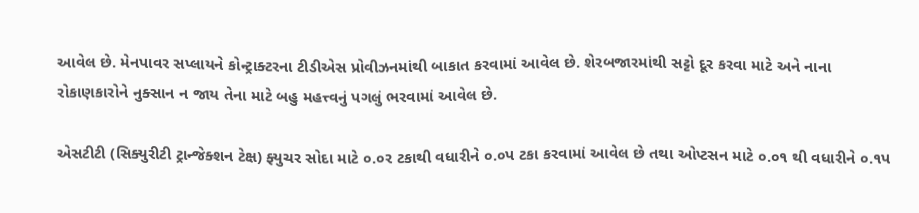આવેલ છે. મેનપાવર સપ્લાયને કોન્ટ્રાક્ટરના ટીડીએસ પ્રોવીઝનમાંથી બાકાત કરવામાં આવેલ છે. શેરબજારમાંથી સટ્ટો દૂર કરવા માટે અને નાના રોકાણકારોને નુક્સાન ન જાય તેના માટે બહુ મહત્ત્વનું પગલું ભરવામાં આવેલ છે.

એસટીટી (સિક્યુરીટી ટ્રાન્જેક્શન ટેક્ષ) ફ્યુચર સોદા માટે ૦.૦ર ટકાથી વધારીને ૦.૦પ ટકા કરવામાં આવેલ છે તથા ઓપ્ટસન માટે ૦.૦૧ થી વધારીને ૦.૧પ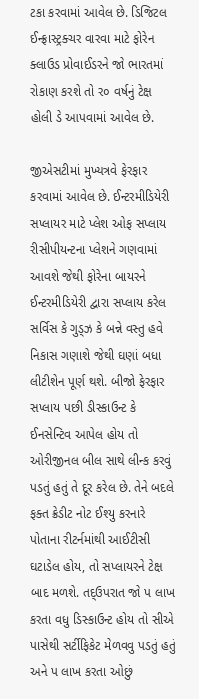ટકા કરવામાં આવેલ છે. ડિજિટલ ઈન્ફ્રાસ્ટ્રક્ચર વારવા માટે ફોરેન ક્લાઉડ પ્રોવાઈડરને જો ભારતમાં રોકાણ કરશે તો ર૦ વર્ષનું ટેક્ષ હોલી ડે આપવામાં આવેલ છે.

જીએસટીમાં મુખ્યત્રવે ફેરફાર કરવામાં આવેલ છે. ઈન્ટરમીડિયેરી સપ્લાયર માટે પ્લેશ ઓફ સપ્લાય રીસીપીયન્ટના પ્લેશને ગણવામાં આવશે જેથી ફોરેના બાયરને ઈન્ટરમીડિયેરી દ્વારા સપ્લાય કરેલ સર્વિસ કે ગુડ્ઝ કે બન્ને વસ્તુ હવે નિકાસ ગણાશે જેથી ઘણાં બધા લીટીશેન પૂર્ણ થશે. બીજો ફેરફાર સપ્લાય પછી ડીસ્કાઉન્ટ કે ઈનસેન્ટિવ આપેલ હોય તો ઓરીજીનલ બીલ સાથે લીન્ક કરવું પડતું હતું તે દૂર કરેલ છે. તેને બદલે ફક્ત ક્રેડીટ નોટ ઈશ્યુ કરનારે પોતાના રીટર્નમાંથી આઈટીસી ઘટાડેલ હોય, તો સપ્લાયરને ટેક્ષ બાદ મળશે. તદ્ઉપરાત જો પ લાખ કરતા વધુ ડિસ્કાઉન્ટ હોય તો સીએ પાસેથી સર્ટીફિકેટ મેળવવુ પડતું હતું અને પ લાખ કરતા ઓછું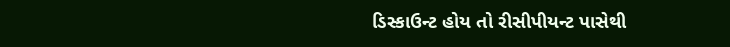ડિસ્કાઉન્ટ હોય તો રીસીપીયન્ટ પાસેથી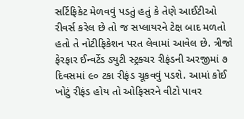સર્ટિફિકેટ મેળવવું પડતું હતું કે તેણે આઈટીઓ રીવર્સ કરેલ છે તો જ સપ્લાયરને ટેક્ષ બાદ મળતો હતો તે નોટીફિકેશન પરત લેવામાં આવેલ છે. ત્રીજો ફેરફાર ઈન્વર્ટેડ ડ્યુટી સ્ટ્રક્ચર રીફંડની અરજીમાં ૭ દિવસમાં ૯૦ ટકા રીફંડ ચૂકવવું પડશે. આમાં કોઈ ખોટું રીફંડ હોય તો ઓફિસરને વીટો પાવર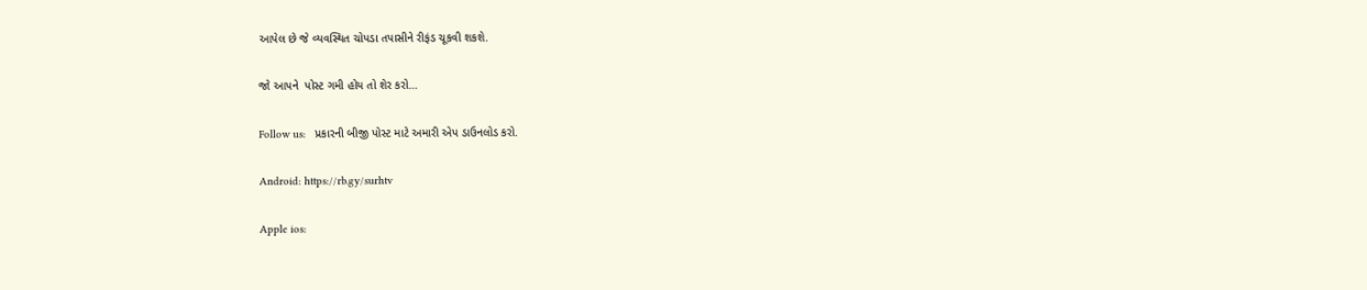આપેલ છે જે વ્યવસ્થિત ચોપડા તપાસીને રીફંડ ચૂકવી શકશે.

જો આપને  પોસ્ટ ગમી હોય તો શેર કરો...

Follow us:   પ્રકારની બીજી પોસ્ટ માટે અમારી એપ ડાઉનલોડ કરો.

Android: https://rb.gy/surhtv

Apple ios: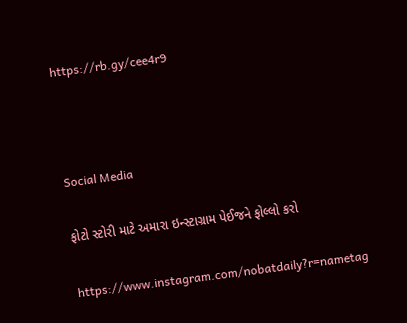https://rb.gy/cee4r9



Social Media

ફોટો સ્ટોરી માટે અમારા ઇન્સ્ટાગ્રામ પેઈજને ફોલ્લો કરો

https://www.instagram.com/nobatdaily?r=nametag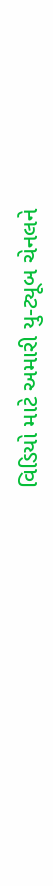વિડિયો માટે અમારી યુ-ટ્યૂબ ચેનલને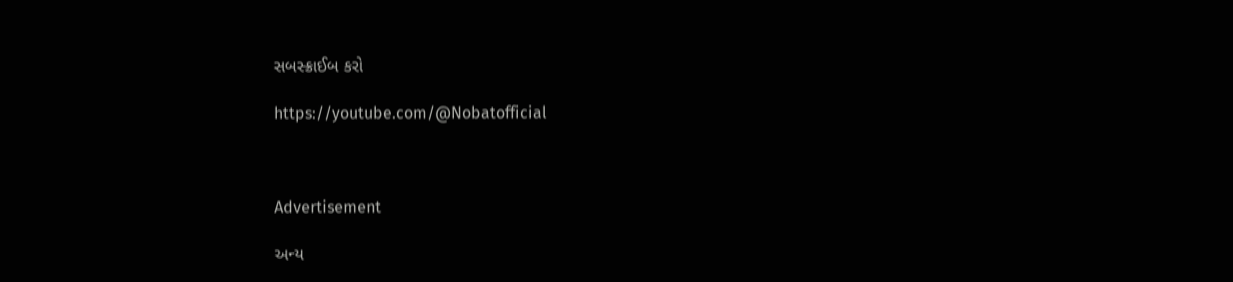સબસ્ક્રાઈબ કરો

https://youtube.com/@Nobatofficial



Advertisement

અન્ય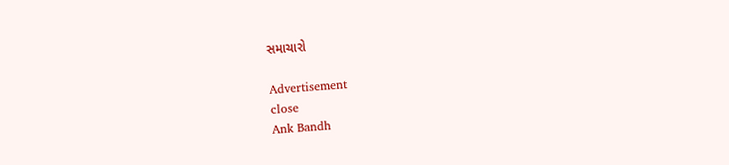સમાચારો

Advertisement
close
Ank Bandh